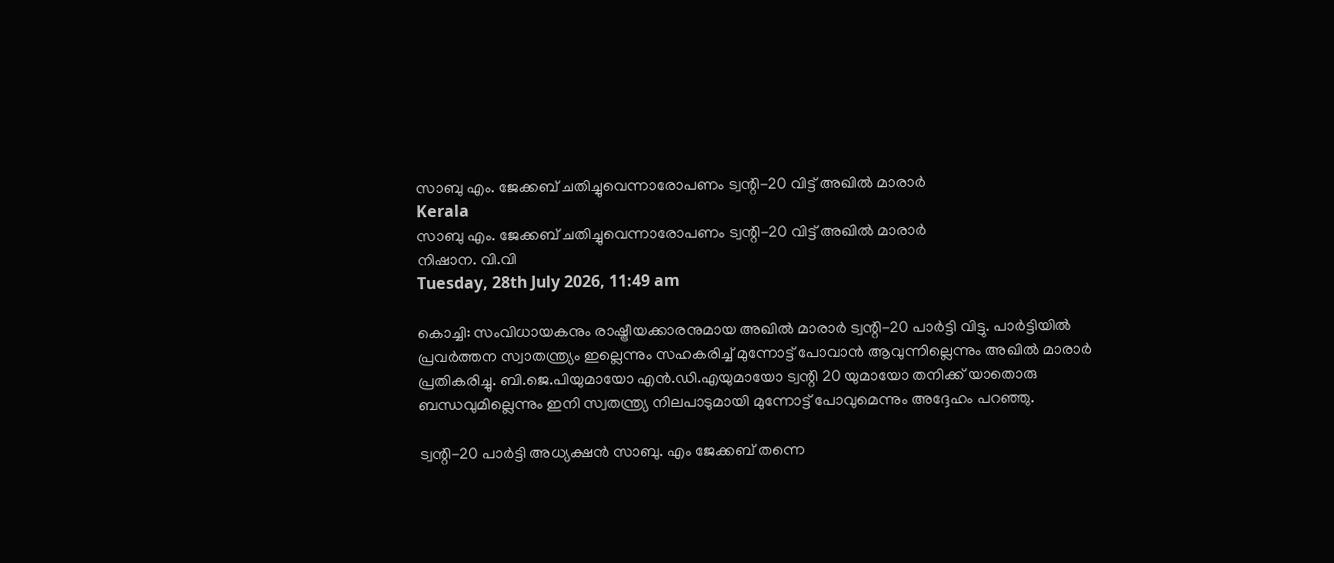സാബു എം. ജേക്കബ് ചതിച്ചുവെന്നാരോപണം ട്വന്റി-20 വിട്ട് അഖില്‍ മാരാര്‍
Kerala
സാബു എം. ജേക്കബ് ചതിച്ചുവെന്നാരോപണം ട്വന്റി-20 വിട്ട് അഖില്‍ മാരാര്‍
നിഷാന. വി.വി
Tuesday, 28th July 2026, 11:49 am

കൊച്ചി: സംവിധായകനും രാഷ്ട്രീയക്കാരനുമായ അഖില്‍ മാരാര്‍ ട്വന്റി-20 പാര്‍ട്ടി വിട്ടു. പാര്‍ട്ടിയില്‍ പ്രവര്‍ത്തന സ്വാതന്ത്ര്യം ഇല്ലെന്നും സഹകരിച്ച് മുന്നോട്ട് പോവാന്‍ ആവുന്നില്ലെന്നും അഖില്‍ മാരാര്‍ പ്രതികരിച്ചു. ബി.ജെ.പിയുമായോ എന്‍.ഡി.എയുമായോ ട്വന്റി 20 യുമായോ തനിക്ക് യാതൊരു ബന്ധവുമില്ലെന്നും ഇനി സ്വതന്ത്ര്യ നിലപാടുമായി മുന്നോട്ട് പോവുമെന്നും അദ്ദേഹം പറഞ്ഞു.

ട്വന്റി-20 പാര്‍ട്ടി അധ്യക്ഷന്‍ സാബു. എം ജേക്കബ് തന്നെ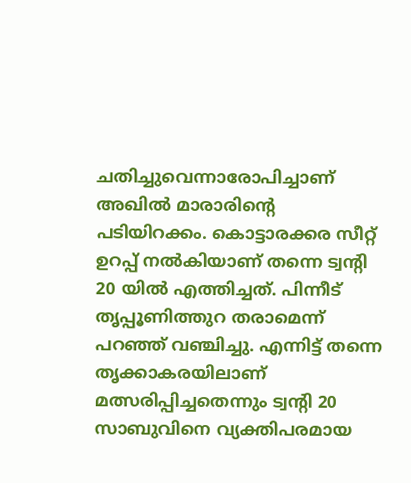ചതിച്ചുവെന്നാരോപിച്ചാണ് അഖില്‍ മാരാരിന്റെ പടിയിറക്കം. കൊട്ടാരക്കര സീറ്റ് ഉറപ്പ് നല്‍കിയാണ് തന്നെ ട്വന്റി 20 യില്‍ എത്തിച്ചത്. പിന്നീട് തൃപ്പൂണിത്തുറ തരാമെന്ന് പറഞ്ഞ് വഞ്ചിച്ചു. എന്നിട്ട് തന്നെ തൃക്കാകരയിലാണ് മത്സരിപ്പിച്ചതെന്നും ട്വന്റി 20 സാബുവിനെ വ്യക്തിപരമായ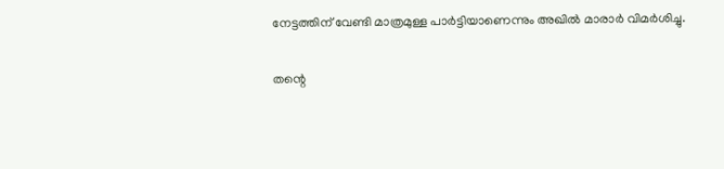നേട്ടത്തിന് വേണ്ടി മാത്രമുള്ള പാര്‍ട്ടിയാണെന്നും അഖില്‍ മാരാര്‍ വിമര്‍ശിച്ചു.

തന്റെ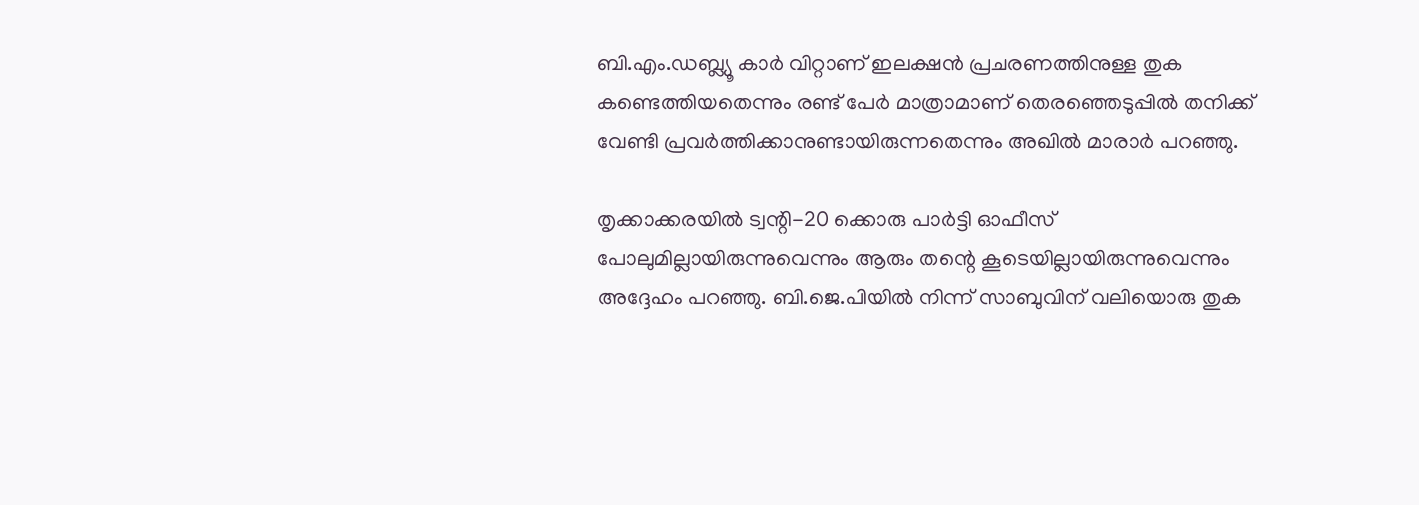ബി.എം.ഡബ്ല്യൂ കാര്‍ വിറ്റാണ് ഇലക്ഷന്‍ പ്രചരണത്തിനുള്ള തുക കണ്ടെത്തിയതെന്നും രണ്ട് പേര്‍ മാത്രാമാണ് തെരഞ്ഞെടുപ്പില്‍ തനിക്ക് വേണ്ടി പ്രവര്‍ത്തിക്കാനുണ്ടായിരുന്നതെന്നും അഖില്‍ മാരാര്‍ പറഞ്ഞു.

തൃക്കാക്കരയില്‍ ട്വന്റി-20 ക്കൊരു പാര്‍ട്ടി ഓഫീസ് പോലുമില്ലായിരുന്നുവെന്നും ആരും തന്റെ കൂടെയില്ലായിരുന്നുവെന്നും അദ്ദേഹം പറഞ്ഞു. ബി.ജെ.പിയില്‍ നിന്ന് സാബുവിന് വലിയൊരു തുക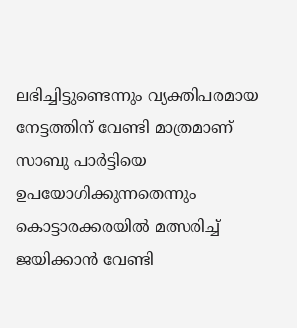ലഭിച്ചിട്ടുണ്ടെന്നും വ്യക്തിപരമായ നേട്ടത്തിന് വേണ്ടി മാത്രമാണ് സാബു പാര്‍ട്ടിയെ ഉപയോഗിക്കുന്നതെന്നും കൊട്ടാരക്കരയില്‍ മത്സരിച്ച് ജയിക്കാന്‍ വേണ്ടി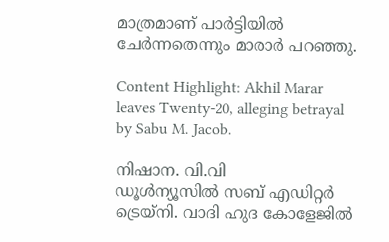മാത്രമാണ് പാര്‍ട്ടിയില്‍ ചേര്‍ന്നതെന്നും മാരാര്‍ പറഞ്ഞു.

Content Highlight: Akhil Marar leaves Twenty-20, alleging betrayal by Sabu M. Jacob.

നിഷാന. വി.വി
ഡൂള്‍ന്യൂസില്‍ സബ് എഡിറ്റര്‍ ട്രെയ്‌നി. വാദി ഹുദ കോളേജില്‍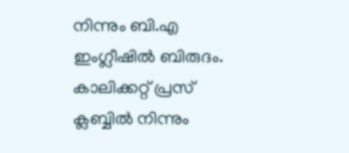നിന്നും ബി.എ ഇംഗ്ലീഷില്‍ ബിരുദം. കാലിക്കറ്റ് പ്രസ് ക്ലബ്ബില്‍ നിന്നും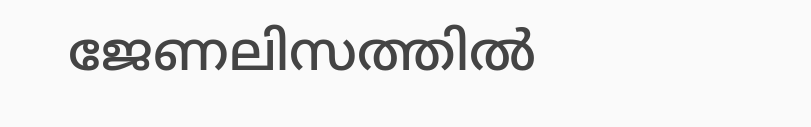ജേണലിസത്തില്‍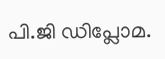പി.ജി ഡിപ്ലോമ.